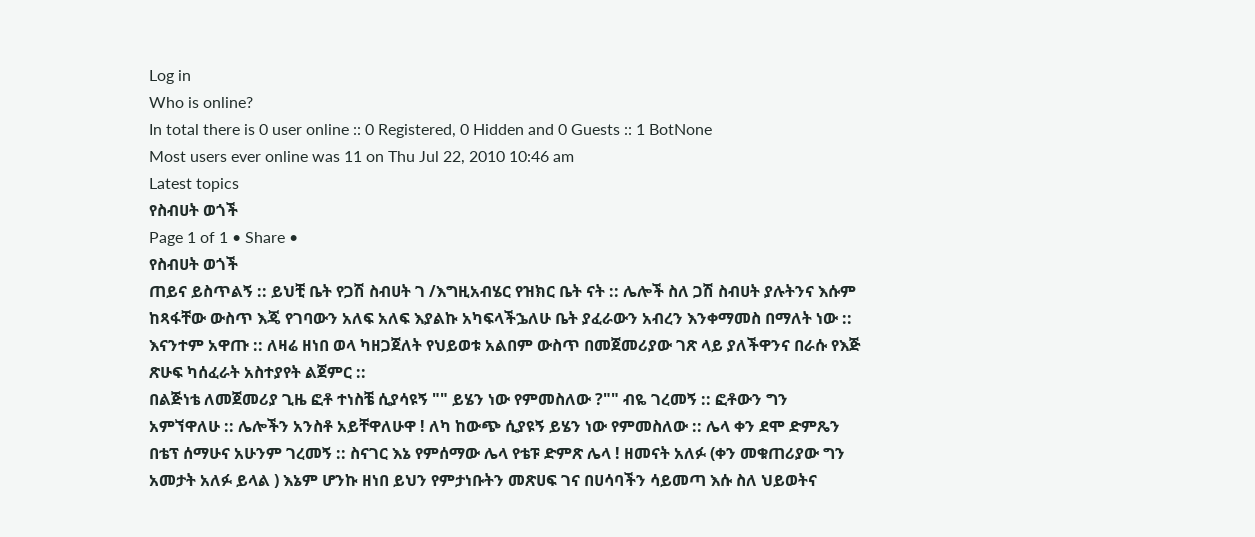Log in
Who is online?
In total there is 0 user online :: 0 Registered, 0 Hidden and 0 Guests :: 1 BotNone
Most users ever online was 11 on Thu Jul 22, 2010 10:46 am
Latest topics
የስብሀት ወጎች
Page 1 of 1 • Share •
የስብሀት ወጎች
ጠይና ይስጥልኝ :: ይህቺ ቤት የጋሽ ስብሀት ገ /እግዚአብሄር የዝክር ቤት ናት :: ሌሎች ስለ ጋሽ ስብሀት ያሉትንና እሱም ከጻፋቸው ውስጥ እጄ የገባውን አለፍ አለፍ እያልኩ አካፍላችኌለሁ ቤት ያፈራውን አብረን እንቀማመስ በማለት ነው :: እናንተም አዋጡ :: ለዛሬ ዘነበ ወላ ካዘጋጀለት የህይወቱ አልበም ውስጥ በመጀመሪያው ገጽ ላይ ያለችዋንና በራሱ የእጅ ጽሁፍ ካሰፈራት አስተያየት ልጀምር ::
በልጅነቴ ለመጀመሪያ ጊዜ ፎቶ ተነስቼ ሲያሳዩኝ "" ይሄን ነው የምመስለው ?"" ብዬ ገረመኝ :: ፎቶውን ግን አምኘዋለሁ :: ሌሎችን አንስቶ አይቸዋለሁዋ ! ለካ ከውጭ ሲያዩኝ ይሄን ነው የምመስለው :: ሌላ ቀን ደሞ ድምጼን በቴፕ ሰማሁና አሁንም ገረመኝ :: ስናገር እኔ የምሰማው ሌላ የቴፑ ድምጽ ሌላ ! ዘመናት አለፉ (ቀን መቁጠሪያው ግን አመታት አለፉ ይላል ) እኔም ሆንኩ ዘነበ ይህን የምታነቡትን መጽሀፍ ገና በሀሳባችን ሳይመጣ እሱ ስለ ህይወትና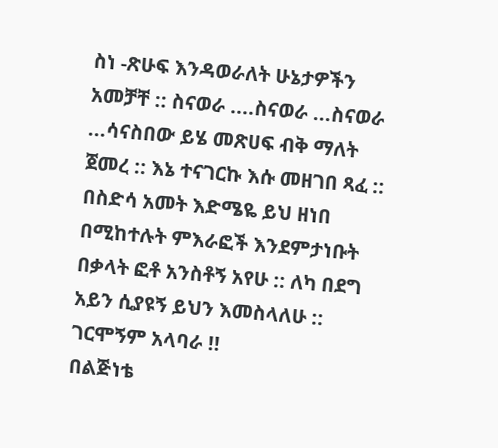ስነ -ጽሁፍ እንዳወራለት ሁኔታዎችን አመቻቸ :: ስናወራ ....ስናወራ ...ስናወራ ...ሳናስበው ይሄ መጽሀፍ ብቅ ማለት ጀመረ :: እኔ ተናገርኩ እሱ መዘገበ ጻፈ :: በስድሳ አመት እድሜዬ ይህ ዘነበ በሚከተሉት ምእራፎች እንደምታነቡት በቃላት ፎቶ አንስቶኝ አየሁ :: ለካ በደግ አይን ሲያዩኝ ይህን እመስላለሁ :: ገርሞኝም አላባራ !!
በልጅነቴ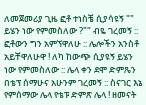ለመጀመሪያ ጊዜ ፎቶ ተነስቼ ሲያሳዩኝ "" ይሄን ነው የምመስለው ?"" ብዬ ገረመኝ :: ፎቶውን ግን አምኘዋለሁ :: ሌሎችን አንስቶ አይቸዋለሁዋ ! ለካ ከውጭ ሲያዩኝ ይሄን ነው የምመስለው :: ሌላ ቀን ደሞ ድምጼን በቴፕ ሰማሁና አሁንም ገረመኝ :: ስናገር እኔ የምሰማው ሌላ የቴፑ ድምጽ ሌላ ! ዘመናት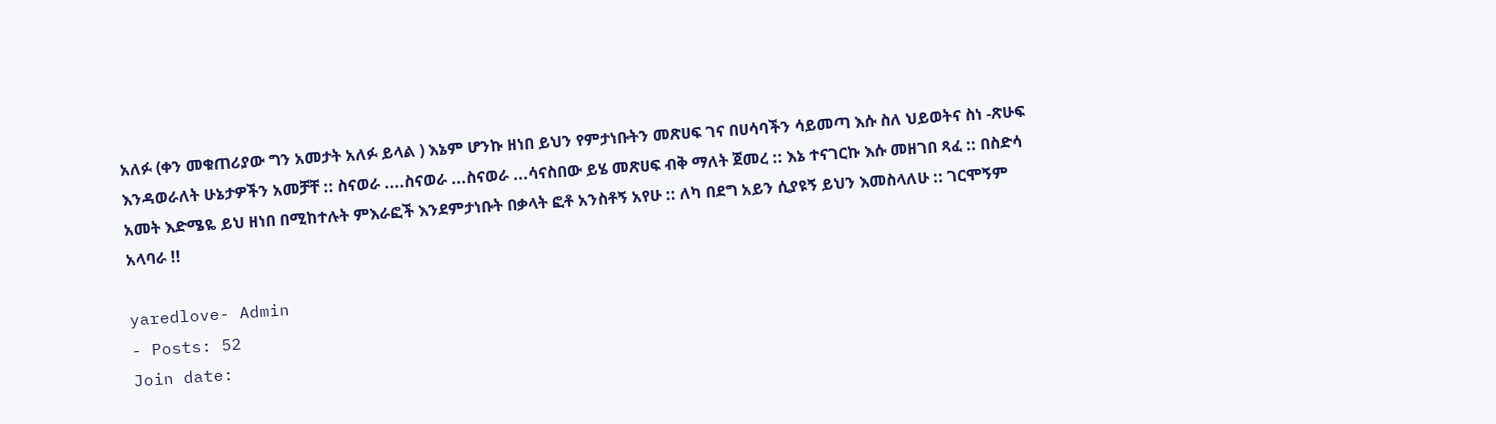አለፉ (ቀን መቁጠሪያው ግን አመታት አለፉ ይላል ) እኔም ሆንኩ ዘነበ ይህን የምታነቡትን መጽሀፍ ገና በሀሳባችን ሳይመጣ እሱ ስለ ህይወትና ስነ -ጽሁፍ እንዳወራለት ሁኔታዎችን አመቻቸ :: ስናወራ ....ስናወራ ...ስናወራ ...ሳናስበው ይሄ መጽሀፍ ብቅ ማለት ጀመረ :: እኔ ተናገርኩ እሱ መዘገበ ጻፈ :: በስድሳ አመት እድሜዬ ይህ ዘነበ በሚከተሉት ምእራፎች እንደምታነቡት በቃላት ፎቶ አንስቶኝ አየሁ :: ለካ በደግ አይን ሲያዩኝ ይህን እመስላለሁ :: ገርሞኝም አላባራ !!

yaredlove- Admin
- Posts: 52
Join date: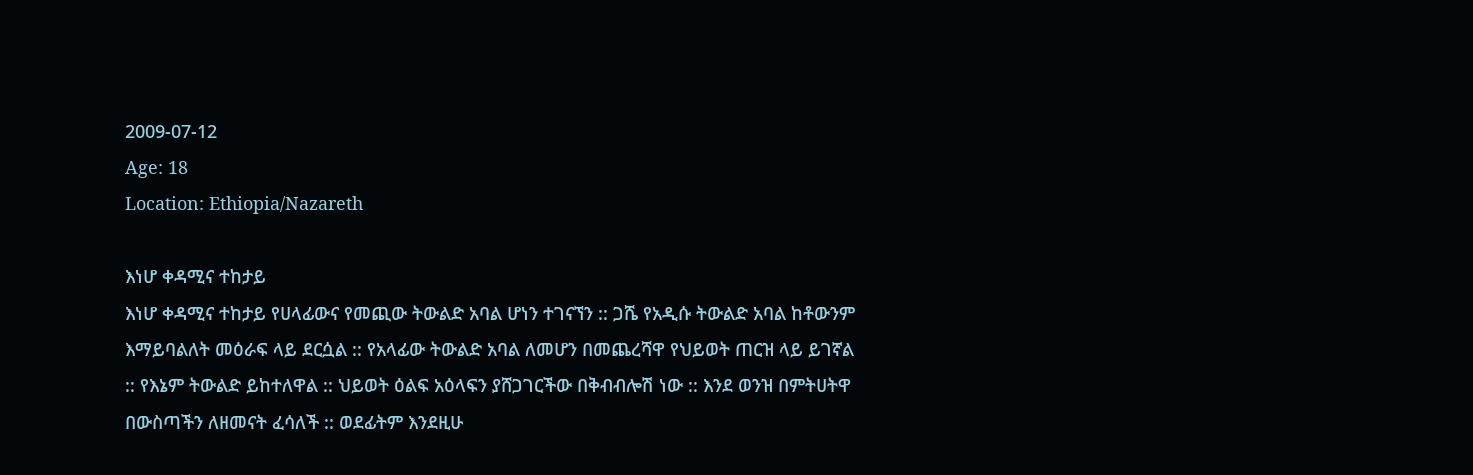2009-07-12
Age: 18
Location: Ethiopia/Nazareth

እነሆ ቀዳሚና ተከታይ
እነሆ ቀዳሚና ተከታይ የሀላፊውና የመጪው ትውልድ አባል ሆነን ተገናኘን :: ጋሼ የአዲሱ ትውልድ አባል ከቶውንም እማይባልለት መዕራፍ ላይ ደርሷል :: የአላፊው ትውልድ አባል ለመሆን በመጨረሻዋ የህይወት ጠርዝ ላይ ይገኛል :: የእኔም ትውልድ ይከተለዋል :: ህይወት ዕልፍ አዕላፍን ያሸጋገርችው በቅብብሎሽ ነው :: እንደ ወንዝ በምትሀትዋ በውስጣችን ለዘመናት ፈሳለች :: ወደፊትም እንደዚሁ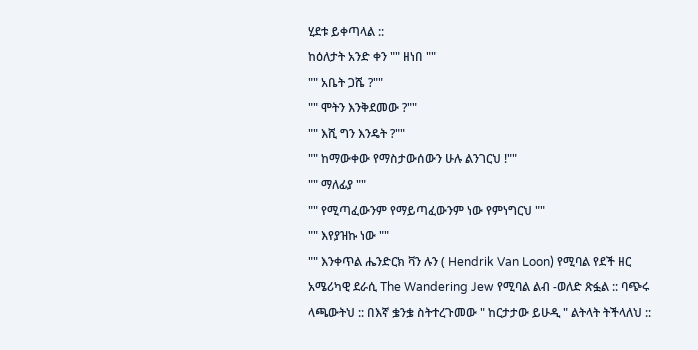ሂደቱ ይቀጣላል ::
ከዕለታት አንድ ቀን "" ዘነበ ""
"" አቤት ጋሼ ?""
"" ሞትን እንቅደመው ?""
"" እሺ ግን እንዴት ?""
"" ከማውቀው የማስታውሰውን ሁሉ ልንገርህ !""
"" ማለፊያ ""
"" የሚጣፈውንም የማይጣፈውንም ነው የምነግርህ ""
"" እየያዝኩ ነው ""
"" እንቀጥል ሔንድርክ ቫን ሉን ( Hendrik Van Loon) የሚባል የደች ዘር አሜሪካዊ ደራሲ The Wandering Jew የሚባል ልብ -ወለድ ጽፏል :: ባጭሩ ላጫውትህ :: በእኛ ቌንቌ ስትተረጉመው " ከርታታው ይሁዲ " ልትላት ትችላለህ ::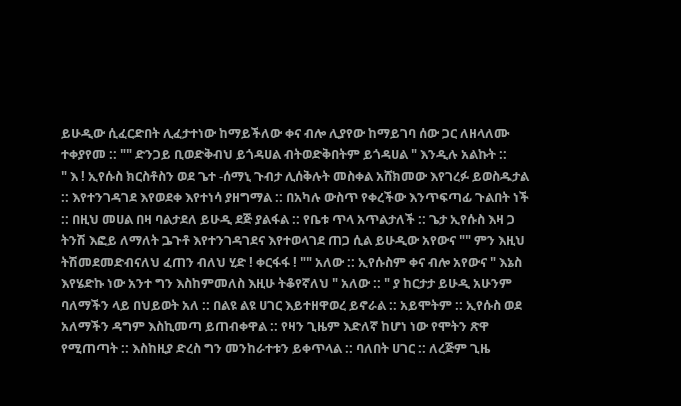ይሁዲው ሲፈርድበት ሊፈታተነው ከማይችለው ቀና ብሎ ሊያየው ከማይገባ ሰው ጋር ለዘላለሙ ተቀያየመ :: "" ድንጋይ ቢወድቅብህ ይጎዳሀል ብትወድቅበትም ይጎዳሀል " እንዲሉ አልኩት ::
" እ ! ኢየሱስ ክርስቶስን ወደ ጌተ -ሰማኒ ጉብታ ሊሰቅሉት መስቀል አሸክመው እየገረፉ ይወስዱታል :: እየተንገዳገደ እየወደቀ እየተነሳ ያዘግማል :: በአካሉ ውስጥ የቀረችው እንጥፍጣፊ ጉልበት ነች :: በዚህ መሀል በዛ ባልታደለ ይሁዲ ደጅ ያልፋል :: የቤቱ ጥላ አጥልታለች :: ጌታ ኢየሱስ እዛ ጋ ትንሽ እፎይ ለማለት ጔጉቶ እየተንገዳገደና እየተወላገደ ጠጋ ሲል ይሁዲው አየውና "" ምን እዚህ ትሽመደመድብናለህ ፈጠን ብለህ ሂድ ! ቀርፋፋ ! "" አለው :: ኢየሱስም ቀና ብሎ አየውና " እኔስ እየሄድኩ ነው አንተ ግን እስከምመለስ እዚሁ ትቆየኛለህ " አለው :: " ያ ከርታታ ይሁዲ አሁንም ባለማችን ላይ በህይወት አለ :: በልዩ ልዩ ሀገር እይተዘዋወረ ይኖራል :: አይሞትም :: ኢየሱስ ወደ አለማችን ዳግም እስኪመጣ ይጠብቀዋል :: የዛን ጊዜም እድለኛ ከሆነ ነው የሞትን ጽዋ የሚጠጣት :: እስከዚያ ድረስ ግን መንከራተቱን ይቀጥላል :: ባለበት ሀገር :: ለረጅም ጊዜ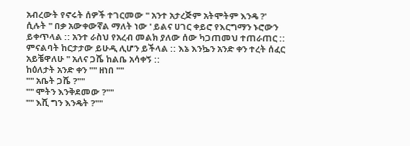አብረውት የኖሩት ሰዎች ተገርመው " አንተ አታረጅም አትሞትም እንዴ ?' ሲሉት " በቃ አውቀውኛል ማለት ነው ' ይልና ሀገር ቀይሮ የእርግማን ኑሮውን ይቀጥላል :: አንተ ራስህ የአረብ መልክ ያለው ሰው ካጋጠመህ ተጠራጠር :: ምናልባት ከርታታው ይሁዲ ሊሆን ይችላል :: እኔ እንኴን አንድ ቀን ተረት ሰፈር አይቼዋለሁ " አለና ጋሼ ከልቤ አሳቀኝ ::
ከዕለታት አንድ ቀን "" ዘነበ ""
"" አቤት ጋሼ ?""
"" ሞትን እንቅደመው ?""
"" እሺ ግን እንዴት ?""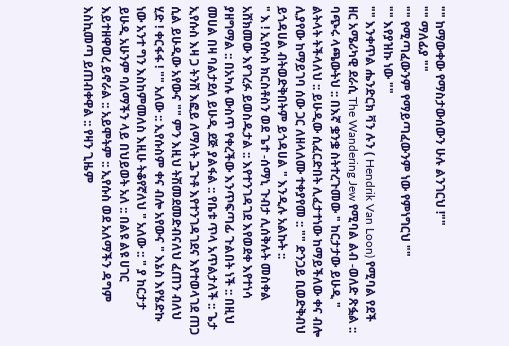"" ከማውቀው የማስታውሰውን ሁሉ ልንገርህ !""
"" ማለፊያ ""
"" የሚጣፈውንም የማይጣፈውንም ነው የምነግርህ ""
"" እየያዝኩ ነው ""
"" እንቀጥል ሔንድርክ ቫን ሉን ( Hendrik Van Loon) የሚባል የደች ዘር አሜሪካዊ ደራሲ The Wandering Jew የሚባል ልብ -ወለድ ጽፏል :: ባጭሩ ላጫውትህ :: በእኛ ቌንቌ ስትተረጉመው " ከርታታው ይሁዲ " ልትላት ትችላለህ :: ይሁዲው ሲፈርድበት ሊፈታተነው ከማይችለው ቀና ብሎ ሊያየው ከማይገባ ሰው ጋር ለዘላለሙ ተቀያየመ :: "" ድንጋይ ቢወድቅብህ ይጎዳሀል ብትወድቅበትም ይጎዳሀል " እንዲሉ አልኩት ::
" እ ! ኢየሱስ ክርስቶስን ወደ ጌተ -ሰማኒ ጉብታ ሊሰቅሉት መስቀል አሸክመው እየገረፉ ይወስዱታል :: እየተንገዳገደ እየወደቀ እየተነሳ ያዘግማል :: በአካሉ ውስጥ የቀረችው እንጥፍጣፊ ጉልበት ነች :: በዚህ መሀል በዛ ባልታደለ ይሁዲ ደጅ ያልፋል :: የቤቱ ጥላ አጥልታለች :: ጌታ ኢየሱስ እዛ ጋ ትንሽ እፎይ ለማለት ጔጉቶ እየተንገዳገደና እየተወላገደ ጠጋ ሲል ይሁዲው አየውና "" ምን እዚህ ትሽመደመድብናለህ ፈጠን ብለህ ሂድ ! ቀርፋፋ ! "" አለው :: ኢየሱስም ቀና ብሎ አየውና " እኔስ እየሄድኩ ነው አንተ ግን እስከምመለስ እዚሁ ትቆየኛለህ " አለው :: " ያ ከርታታ ይሁዲ አሁንም ባለማችን ላይ በህይወት አለ :: በልዩ ልዩ ሀገር እይተዘዋወረ ይኖራል :: አይሞትም :: ኢየሱስ ወደ አለማችን ዳግም እስኪመጣ ይጠብቀዋል :: የዛን ጊዜም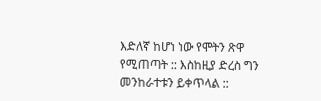እድለኛ ከሆነ ነው የሞትን ጽዋ የሚጠጣት :: እስከዚያ ድረስ ግን መንከራተቱን ይቀጥላል ::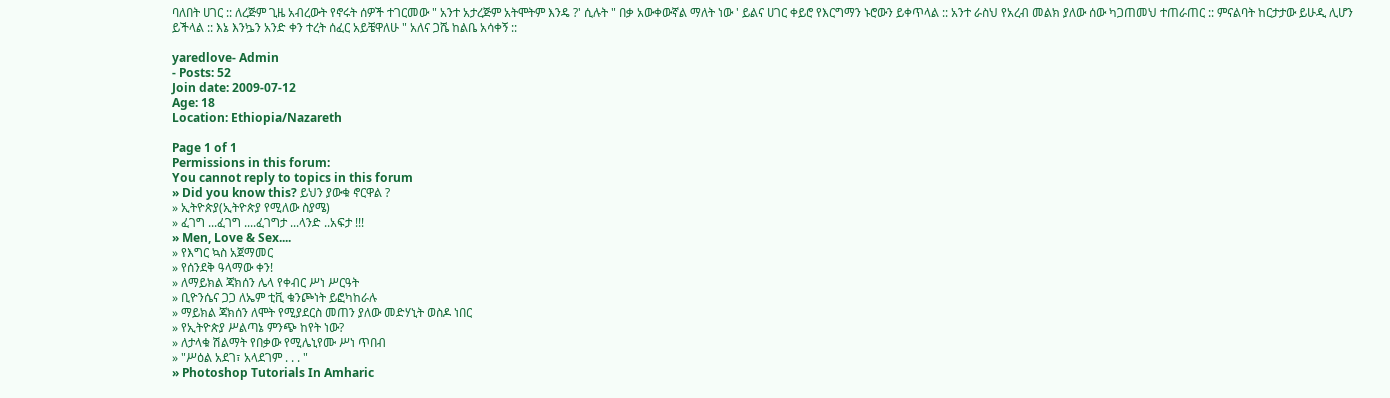ባለበት ሀገር :: ለረጅም ጊዜ አብረውት የኖሩት ሰዎች ተገርመው " አንተ አታረጅም አትሞትም እንዴ ?' ሲሉት " በቃ አውቀውኛል ማለት ነው ' ይልና ሀገር ቀይሮ የእርግማን ኑሮውን ይቀጥላል :: አንተ ራስህ የአረብ መልክ ያለው ሰው ካጋጠመህ ተጠራጠር :: ምናልባት ከርታታው ይሁዲ ሊሆን ይችላል :: እኔ እንኴን አንድ ቀን ተረት ሰፈር አይቼዋለሁ " አለና ጋሼ ከልቤ አሳቀኝ ::

yaredlove- Admin
- Posts: 52
Join date: 2009-07-12
Age: 18
Location: Ethiopia/Nazareth

Page 1 of 1
Permissions in this forum:
You cannot reply to topics in this forum
» Did you know this? ይህን ያውቁ ኖርዋል ?
» ኢትዮጵያ(ኢትዮጵያ የሚለው ስያሜ)
» ፈገግ ...ፈገግ ....ፈገግታ ...ላንድ ..አፍታ !!!
» Men, Love & Sex....
» የእግር ኳስ አጀማመር
» የሰንደቅ ዓላማው ቀን!
» ለማይክል ጃክሰን ሌላ የቀብር ሥነ ሥርዓት
» ቢዮንሴና ጋጋ ለኤም ቲቪ ቁንጮነት ይፎካከራሉ
» ማይክል ጃክሰን ለሞት የሚያደርስ መጠን ያለው መድሃኒት ወስዶ ነበር
» የኢትዮጵያ ሥልጣኔ ምንጭ ከየት ነው?
» ለታላቁ ሽልማት የበቃው የሚሌኒየሙ ሥነ ጥበብ
» "ሥዕል አደገ፣ አላደገም . . . "
» Photoshop Tutorials In Amharic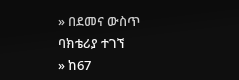» በደመና ውስጥ ባክቴሪያ ተገኘ
» ከ67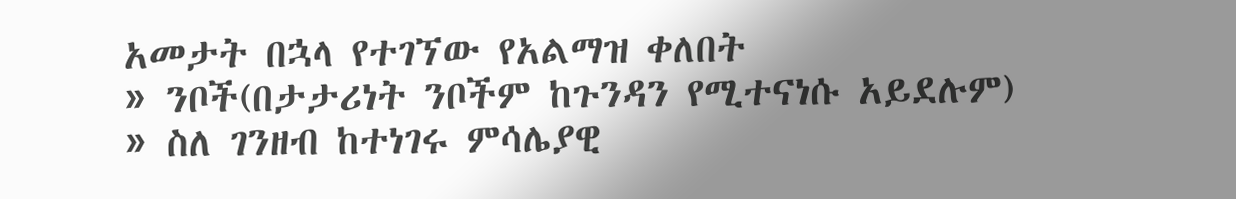አመታት በኋላ የተገኘው የአልማዝ ቀለበት
» ንቦች(በታታሪነት ንቦችም ከጉንዳን የሚተናነሱ አይደሉም)
» ስለ ገንዘብ ከተነገሩ ምሳሌያዊ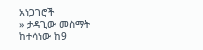አነጋገሮች
» ታዳጊው መስማት ከተሳነው ከ9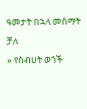ዓመታት በኋላ መስማት ቻለ
» የስብሀት ወጎች